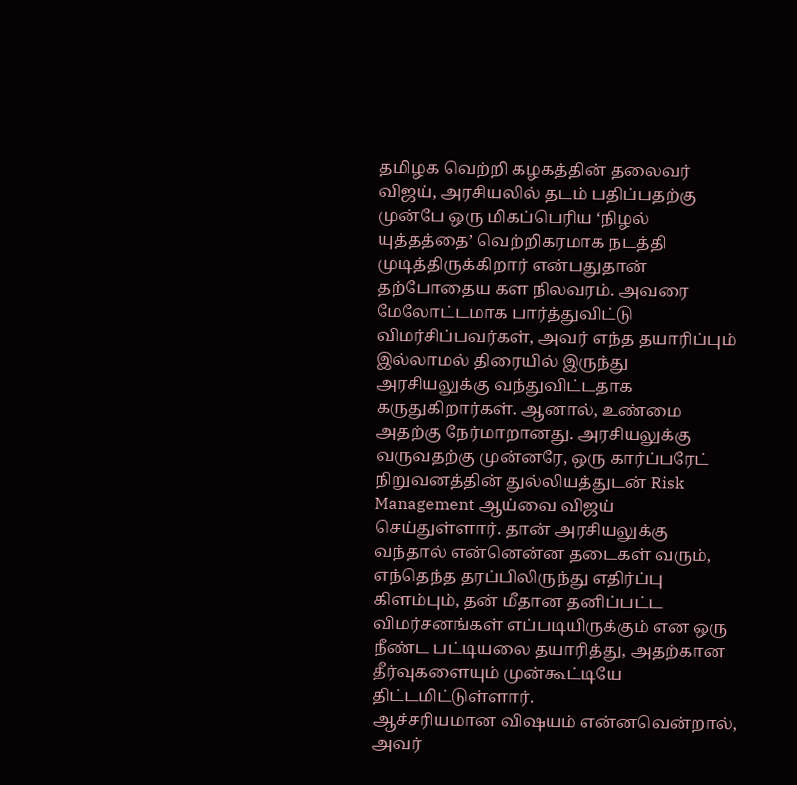தமிழக வெற்றி கழகத்தின் தலைவர் விஜய், அரசியலில் தடம் பதிப்பதற்கு முன்பே ஒரு மிகப்பெரிய ‘நிழல் யுத்தத்தை’ வெற்றிகரமாக நடத்தி முடித்திருக்கிறார் என்பதுதான் தற்போதைய கள நிலவரம். அவரை மேலோட்டமாக பார்த்துவிட்டு விமர்சிப்பவர்கள், அவர் எந்த தயாரிப்பும் இல்லாமல் திரையில் இருந்து அரசியலுக்கு வந்துவிட்டதாக கருதுகிறார்கள். ஆனால், உண்மை அதற்கு நேர்மாறானது. அரசியலுக்கு வருவதற்கு முன்னரே, ஒரு கார்ப்பரேட் நிறுவனத்தின் துல்லியத்துடன் Risk Management ஆய்வை விஜய் செய்துள்ளார். தான் அரசியலுக்கு வந்தால் என்னென்ன தடைகள் வரும், எந்தெந்த தரப்பிலிருந்து எதிர்ப்பு கிளம்பும், தன் மீதான தனிப்பட்ட விமர்சனங்கள் எப்படியிருக்கும் என ஒரு நீண்ட பட்டியலை தயாரித்து, அதற்கான தீர்வுகளையும் முன்கூட்டியே திட்டமிட்டுள்ளார்.
ஆச்சரியமான விஷயம் என்னவென்றால், அவர்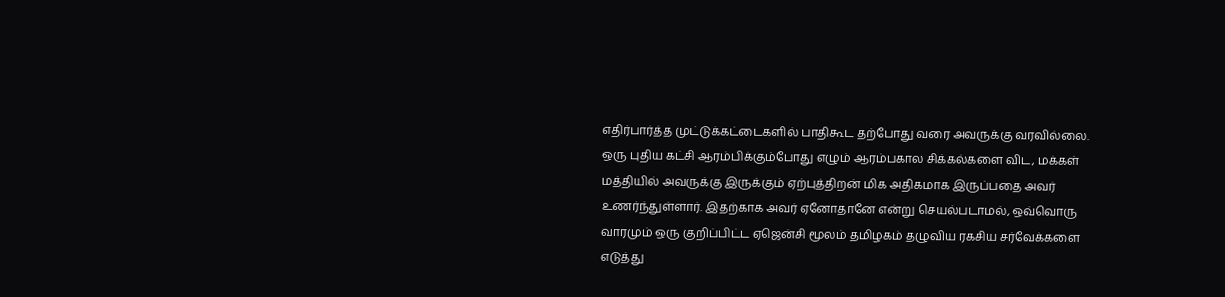எதிர்பார்த்த முட்டுக்கட்டைகளில் பாதிகூட தற்போது வரை அவருக்கு வரவில்லை. ஒரு புதிய கட்சி ஆரம்பிக்கும்போது எழும் ஆரம்பகால சிக்கல்களை விட, மக்கள் மத்தியில் அவருக்கு இருக்கும் ஏற்புத்திறன் மிக அதிகமாக இருப்பதை அவர் உணர்ந்துள்ளார். இதற்காக அவர் ஏனோதானே என்று செயல்படாமல், ஒவ்வொரு வாரமும் ஒரு குறிப்பிட்ட ஏஜென்சி மூலம் தமிழகம் தழுவிய ரகசிய சர்வேக்களை எடுத்து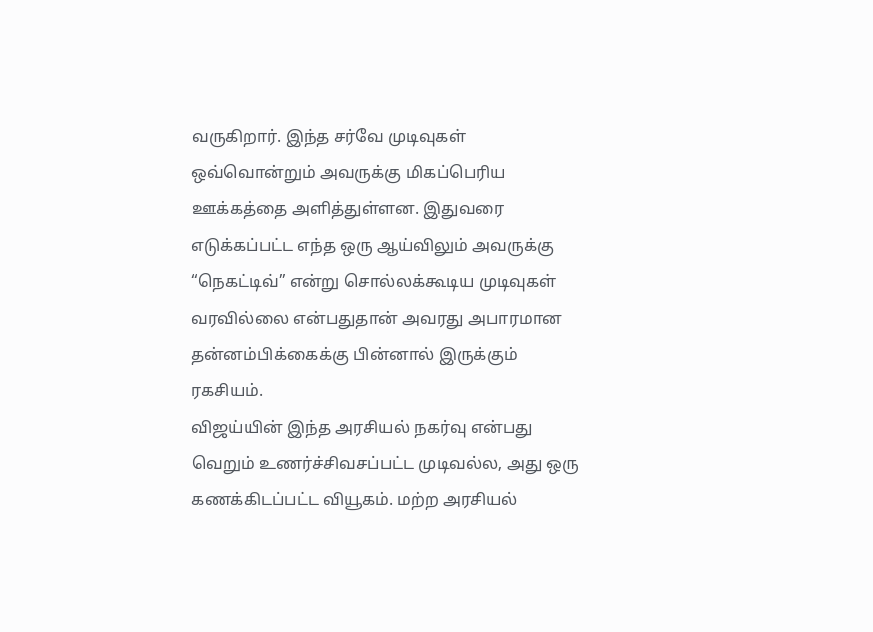வருகிறார். இந்த சர்வே முடிவுகள் ஒவ்வொன்றும் அவருக்கு மிகப்பெரிய ஊக்கத்தை அளித்துள்ளன. இதுவரை எடுக்கப்பட்ட எந்த ஒரு ஆய்விலும் அவருக்கு “நெகட்டிவ்” என்று சொல்லக்கூடிய முடிவுகள் வரவில்லை என்பதுதான் அவரது அபாரமான தன்னம்பிக்கைக்கு பின்னால் இருக்கும் ரகசியம்.
விஜய்யின் இந்த அரசியல் நகர்வு என்பது வெறும் உணர்ச்சிவசப்பட்ட முடிவல்ல, அது ஒரு கணக்கிடப்பட்ட வியூகம். மற்ற அரசியல்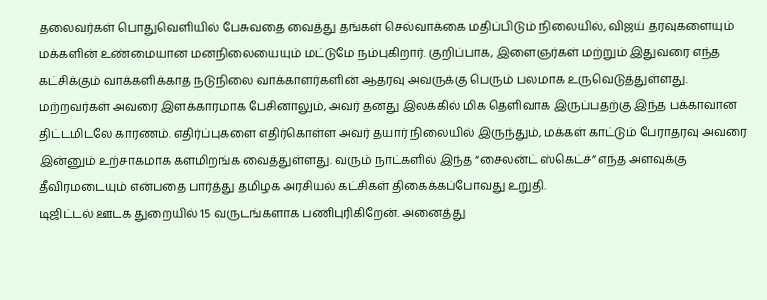தலைவர்கள் பொதுவெளியில் பேசுவதை வைத்து தங்கள் செல்வாக்கை மதிப்பிடும் நிலையில், விஜய் தரவுகளையும் மக்களின் உண்மையான மனநிலையையும் மட்டுமே நம்புகிறார். குறிப்பாக, இளைஞர்கள் மற்றும் இதுவரை எந்த கட்சிக்கும் வாக்களிக்காத நடுநிலை வாக்காளர்களின் ஆதரவு அவருக்கு பெரும் பலமாக உருவெடுத்துள்ளது.
மற்றவர்கள் அவரை இளக்காரமாக பேசினாலும், அவர் தனது இலக்கில் மிக தெளிவாக இருப்பதற்கு இந்த பக்காவான திட்டமிடலே காரணம். எதிர்ப்புகளை எதிர்கொள்ள அவர் தயார் நிலையில் இருந்தும், மக்கள் காட்டும் பேராதரவு அவரை இன்னும் உற்சாகமாக களமிறங்க வைத்துள்ளது. வரும் நாட்களில் இந்த “சைலன்ட் ஸ்கெட்ச்” எந்த அளவுக்கு தீவிரமடையும் என்பதை பார்த்து தமிழக அரசியல் கட்சிகள் திகைக்கப்போவது உறுதி.
டிஜிட்டல் ஊடக துறையில் 15 வருடங்களாக பணிபுரிகிறேன். அனைத்து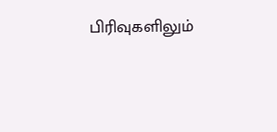பிரிவுகளிலும்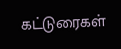கட்டுரைகள்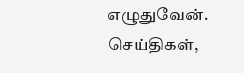எழுதுவேன். செய்திகள்,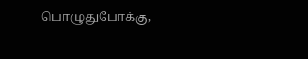பொழுதுபோக்கு,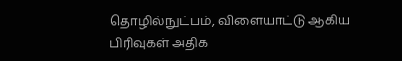தொழில்நுட்பம், விளையாட்டு ஆகிய பிரிவுகள் அதிக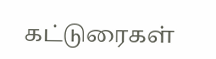கட்டுரைகள்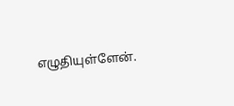எழுதியுள்ளேன்.